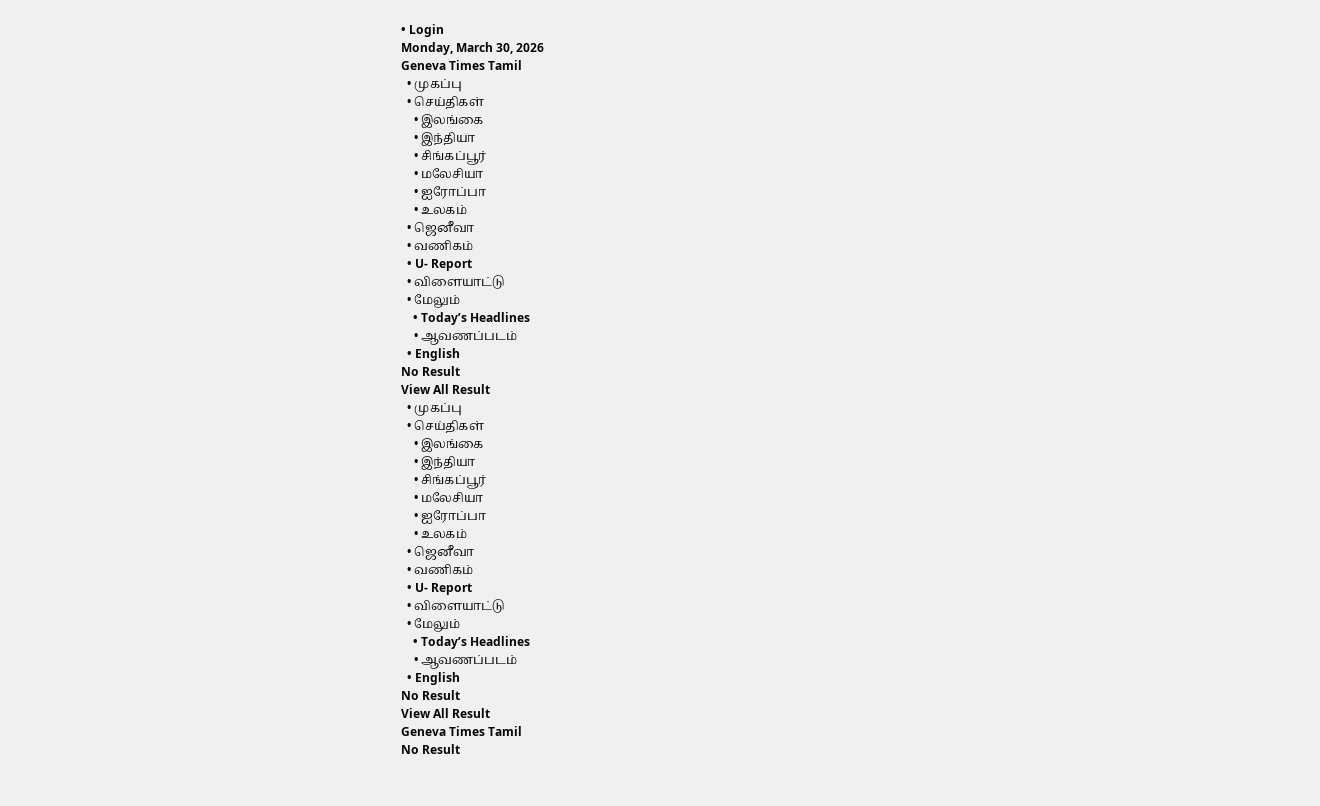• Login
Monday, March 30, 2026
Geneva Times Tamil
  • முகப்பு
  • செய்திகள்
    • இலங்கை
    • இந்தியா
    • சிங்கப்பூர்
    • மலேசியா
    • ஐரோப்பா
    • உலகம்
  • ஜெனீவா
  • வணிகம்
  • U- Report
  • விளையாட்டு
  • மேலும்
    • Today’s Headlines
    • ஆவணப்படம்
  • English
No Result
View All Result
  • முகப்பு
  • செய்திகள்
    • இலங்கை
    • இந்தியா
    • சிங்கப்பூர்
    • மலேசியா
    • ஐரோப்பா
    • உலகம்
  • ஜெனீவா
  • வணிகம்
  • U- Report
  • விளையாட்டு
  • மேலும்
    • Today’s Headlines
    • ஆவணப்படம்
  • English
No Result
View All Result
Geneva Times Tamil
No Result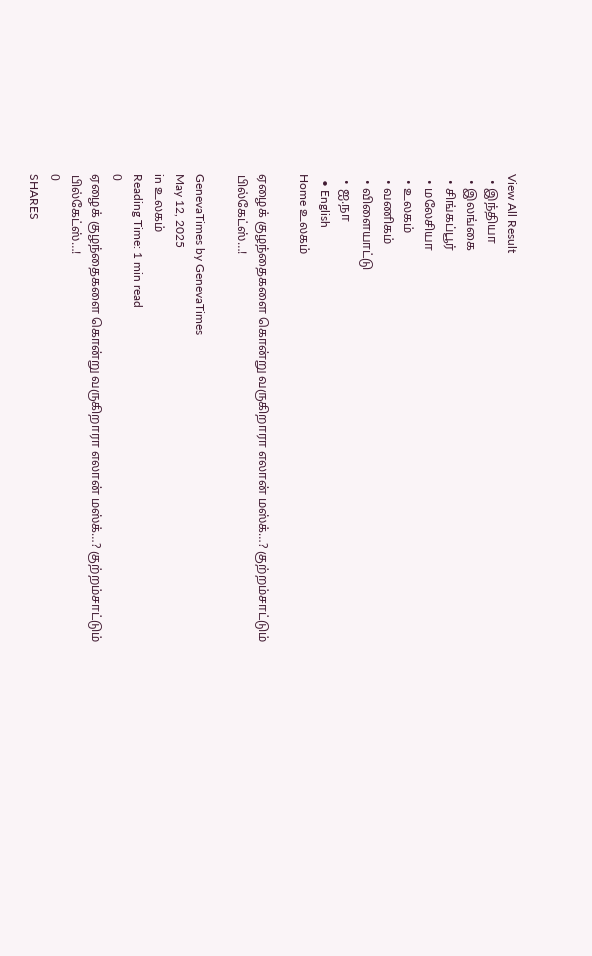View All Result
  • இந்தியா
  • இலங்கை
  • சிங்கப்பூர்
  • மலேசியா
  • உலகம்
  • வணிகம்
  • விளையாட்டு
  • ஐ.நா
  • English
Home உலகம்

ஏழைக் குழந்தைகளை கொன்று வருகிறாரா எலான் மஸ்க்…? குற்றம்சாட்டும் பில்கேட்ஸ்…!

GenevaTimes by GenevaTimes
May 12, 2025
in உலகம்
Reading Time: 1 min read
0
ஏழைக் குழந்தைகளை கொன்று வருகிறாரா எலான் மஸ்க்…? குற்றம்சாட்டும் பில்கேட்ஸ்…!
0
SHARES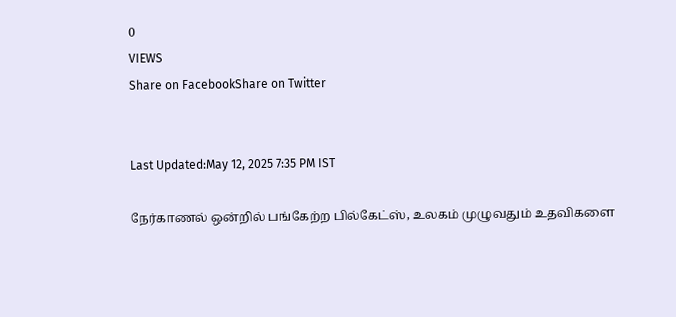0
VIEWS
Share on FacebookShare on Twitter


Last Updated:May 12, 2025 7:35 PM IST

நேர்காணல் ஒன்றில் பங்கேற்ற பில்கேட்ஸ், உலகம் முழுவதும் உதவிகளை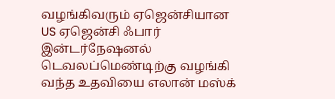வழங்கிவரும் ஏஜென்சியான US ஏஜென்சி ஃபார் இன்டர்நேஷனல் டெவலப்மெண்டிற்கு வழங்கி வந்த உதவியை எலான் மஸ்க்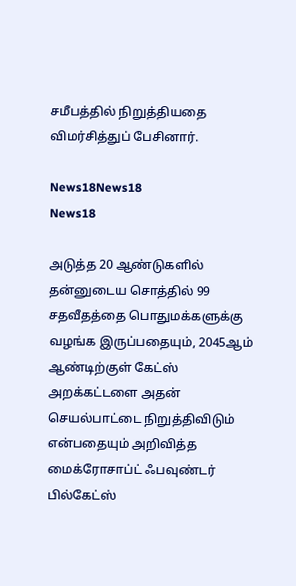சமீபத்தில் நிறுத்தியதை விமர்சித்துப் பேசினார்.

News18News18
News18

அடுத்த 20 ஆண்டுகளில் தன்னுடைய சொத்தில் 99 சதவீதத்தை பொதுமக்களுக்கு வழங்க இருப்பதையும், 2045ஆம் ஆண்டிற்குள் கேட்ஸ் அறக்கட்டளை அதன் செயல்பாட்டை நிறுத்திவிடும் என்பதையும் அறிவித்த மைக்ரோசாப்ட் ஃபவுண்டர் பில்கேட்ஸ்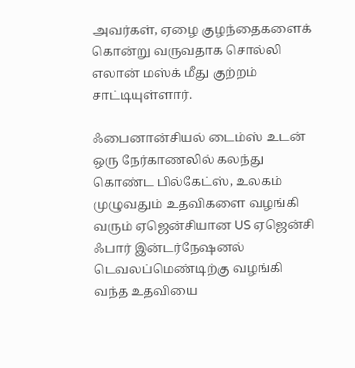அவர்கள், ஏழை குழந்தைகளைக் கொன்று வருவதாக சொல்லி எலான் மஸ்க் மீது குற்றம் சாட்டியுள்ளார்.

ஃபைனான்சியல் டைம்ஸ் உடன் ஒரு நேர்காணலில் கலந்து கொண்ட பில்கேட்ஸ், உலகம் முழுவதும் உதவிகளை வழங்கி வரும் ஏஜென்சியான US ஏஜென்சி ஃபார் இன்டர்நேஷனல் டெவலப்மெண்டிற்கு வழங்கி வந்த உதவியை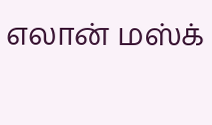எலான் மஸ்க்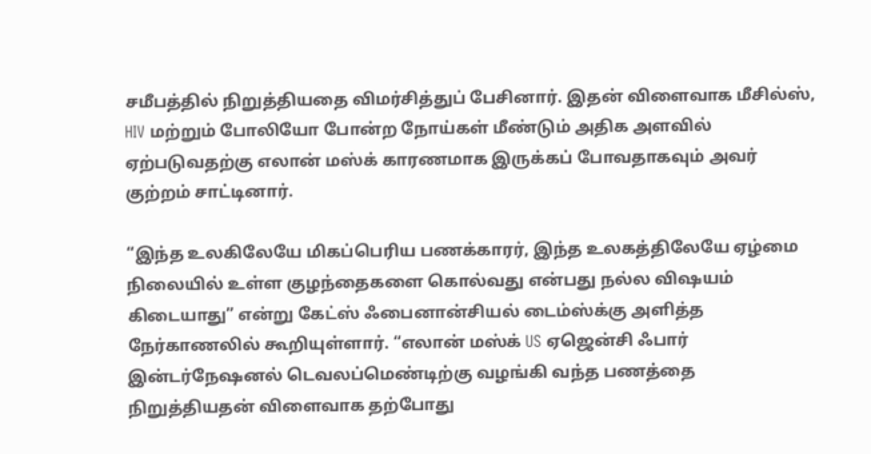சமீபத்தில் நிறுத்தியதை விமர்சித்துப் பேசினார். இதன் விளைவாக மீசில்ஸ், HIV மற்றும் போலியோ போன்ற நோய்கள் மீண்டும் அதிக அளவில் ஏற்படுவதற்கு எலான் மஸ்க் காரணமாக இருக்கப் போவதாகவும் அவர் குற்றம் சாட்டினார்.

“இந்த உலகிலேயே மிகப்பெரிய பணக்காரர், இந்த உலகத்திலேயே ஏழ்மை நிலையில் உள்ள குழந்தைகளை கொல்வது என்பது நல்ல விஷயம் கிடையாது” என்று கேட்ஸ் ஃபைனான்சியல் டைம்ஸ்க்கு அளித்த நேர்காணலில் கூறியுள்ளார். “எலான் மஸ்க் US ஏஜென்சி ஃபார் இன்டர்நேஷனல் டெவலப்மெண்டிற்கு வழங்கி வந்த பணத்தை நிறுத்தியதன் விளைவாக தற்போது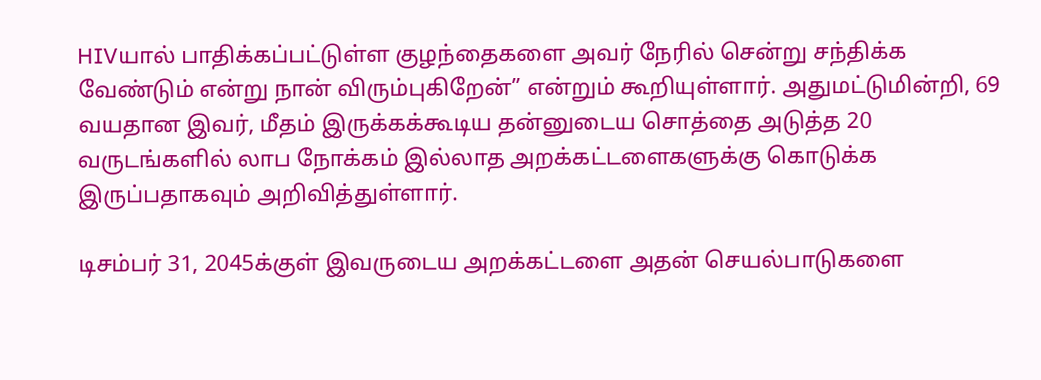HIVயால் பாதிக்கப்பட்டுள்ள குழந்தைகளை அவர் நேரில் சென்று சந்திக்க வேண்டும் என்று நான் விரும்புகிறேன்” என்றும் கூறியுள்ளார். அதுமட்டுமின்றி, 69 வயதான இவர், மீதம் இருக்கக்கூடிய தன்னுடைய சொத்தை அடுத்த 20 வருடங்களில் லாப நோக்கம் இல்லாத அறக்கட்டளைகளுக்கு கொடுக்க இருப்பதாகவும் அறிவித்துள்ளார்.

டிசம்பர் 31, 2045க்குள் இவருடைய அறக்கட்டளை அதன் செயல்பாடுகளை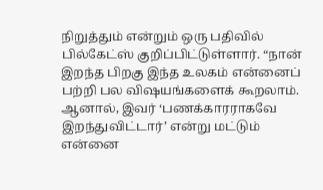நிறுத்தும் என்றும் ஒரு பதிவில் பில்கேட்ஸ் குறிப்பிட்டுள்ளார். “நான் இறந்த பிறகு இந்த உலகம் என்னைப் பற்றி பல விஷயங்களைக் கூறலாம். ஆனால், இவர் ‘பணக்காரராகவே இறந்துவிட்டார்’ என்று மட்டும் என்னை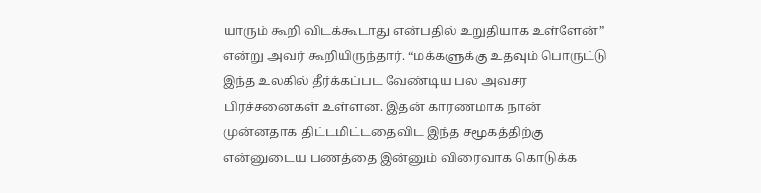யாரும் கூறி விடக்கூடாது என்பதில் உறுதியாக உள்ளேன்” என்று அவர் கூறியிருந்தார். “மக்களுக்கு உதவும் பொருட்டு இந்த உலகில் தீர்க்கப்பட வேண்டிய பல அவசர பிரச்சனைகள் உள்ளன. இதன் காரணமாக நான் முன்னதாக திட்டமிட்டதைவிட இந்த சமூகத்திற்கு என்னுடைய பணத்தை இன்னும் விரைவாக கொடுக்க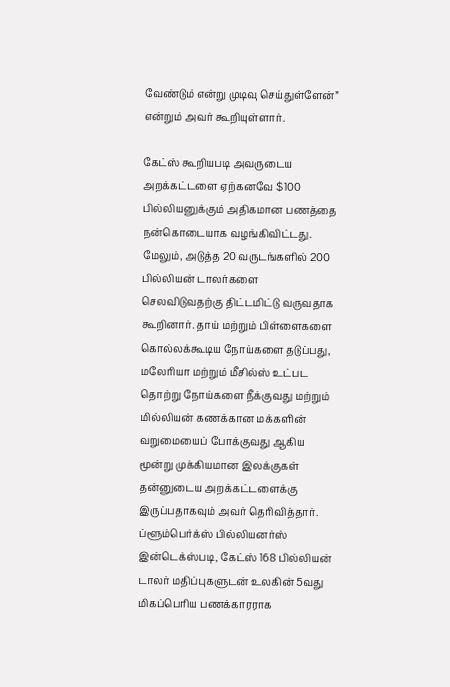வேண்டும் என்று முடிவு செய்துள்ளேன்” என்றும் அவர் கூறியுள்ளார்.

கேட்ஸ் கூறியபடி அவருடைய அறக்கட்டளை ஏற்கனவே $100 பில்லியனுக்கும் அதிகமான பணத்தை நன்கொடையாக வழங்கிவிட்டது. மேலும், அடுத்த 20 வருடங்களில் 200 பில்லியன் டாலர்களை செலவிடுவதற்கு திட்டமிட்டு வருவதாக கூறினார். தாய் மற்றும் பிள்ளைகளை கொல்லக்கூடிய நோய்களை தடுப்பது, மலேரியா மற்றும் மீசில்ஸ் உட்பட தொற்று நோய்களை நீக்குவது மற்றும் மில்லியன் கணக்கான மக்களின் வறுமையைப் போக்குவது ஆகிய மூன்று முக்கியமான இலக்குகள் தன்னுடைய அறக்கட்டளைக்கு இருப்பதாகவும் அவர் தெரிவித்தார். ப்ளூம்பெர்க்ஸ் பில்லியனர்ஸ் இன்டெக்ஸ்படி, கேட்ஸ் 168 பில்லியன் டாலர் மதிப்புகளுடன் உலகின் 5வது மிகப்பெரிய பணக்காரராக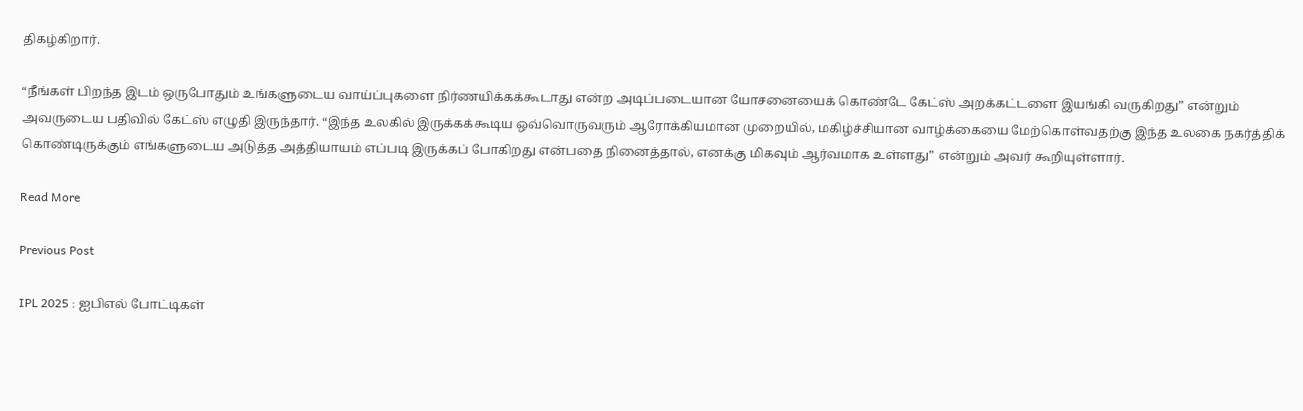திகழ்கிறார்.

“நீங்கள் பிறந்த இடம் ஒருபோதும் உங்களுடைய வாய்ப்புகளை நிர்ணயிக்கக்கூடாது என்ற அடிப்படையான யோசனையைக் கொண்டே கேட்ஸ் அறக்கட்டளை இயங்கி வருகிறது” என்றும் அவருடைய பதிவில் கேட்ஸ் எழுதி இருந்தார். “இந்த உலகில் இருக்கக்கூடிய ஒவ்வொருவரும் ஆரோக்கியமான முறையில், மகிழ்ச்சியான வாழ்க்கையை மேற்கொள்வதற்கு இந்த உலகை நகர்த்திக் கொண்டிருக்கும் எங்களுடைய அடுத்த அத்தியாயம் எப்படி இருக்கப் போகிறது என்பதை நினைத்தால், எனக்கு மிகவும் ஆர்வமாக உள்ளது” என்றும் அவர் கூறியுள்ளார்.

Read More

Previous Post

IPL 2025 : ஐபிஎல் போட்டிகள்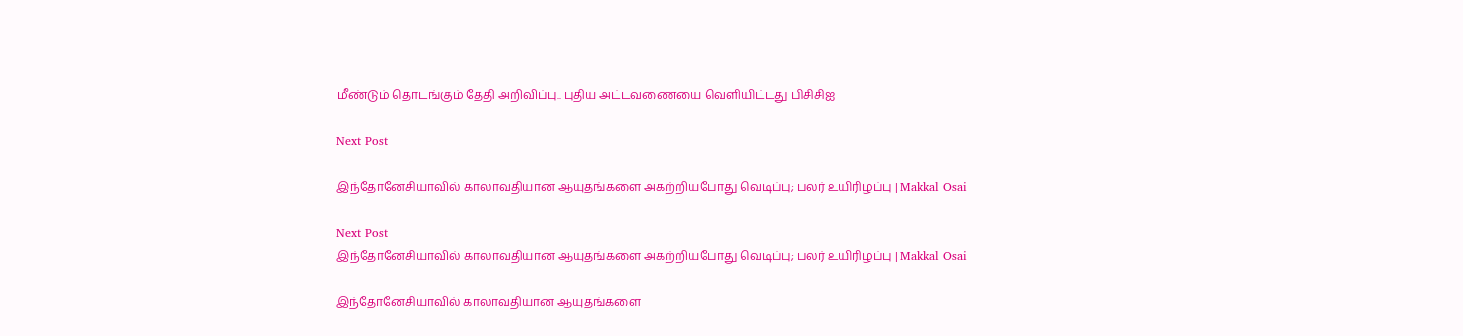மீண்டும் தொடங்கும் தேதி அறிவிப்பு.. புதிய அட்டவணையை வெளியிட்டது பிசிசிஐ

Next Post

இந்தோனேசியாவில் காலாவதியான ஆயுதங்களை அகற்றியபோது வெடிப்பு; பலர் உயிரிழப்பு | Makkal Osai

Next Post
இந்தோனேசியாவில் காலாவதியான ஆயுதங்களை அகற்றியபோது வெடிப்பு; பலர் உயிரிழப்பு | Makkal Osai

இந்தோனேசியாவில் காலாவதியான ஆயுதங்களை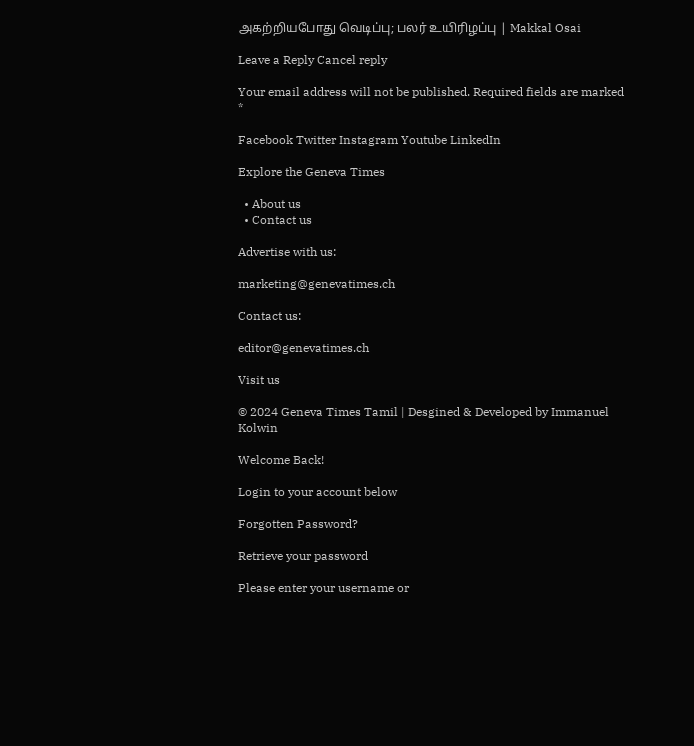அகற்றியபோது வெடிப்பு; பலர் உயிரிழப்பு | Makkal Osai

Leave a Reply Cancel reply

Your email address will not be published. Required fields are marked *

Facebook Twitter Instagram Youtube LinkedIn

Explore the Geneva Times

  • About us
  • Contact us

Advertise with us:

marketing@genevatimes.ch

Contact us:

editor@genevatimes.ch

Visit us

© 2024 Geneva Times Tamil | Desgined & Developed by Immanuel Kolwin

Welcome Back!

Login to your account below

Forgotten Password?

Retrieve your password

Please enter your username or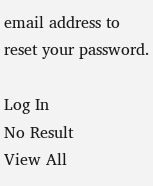email address to reset your password.

Log In
No Result
View All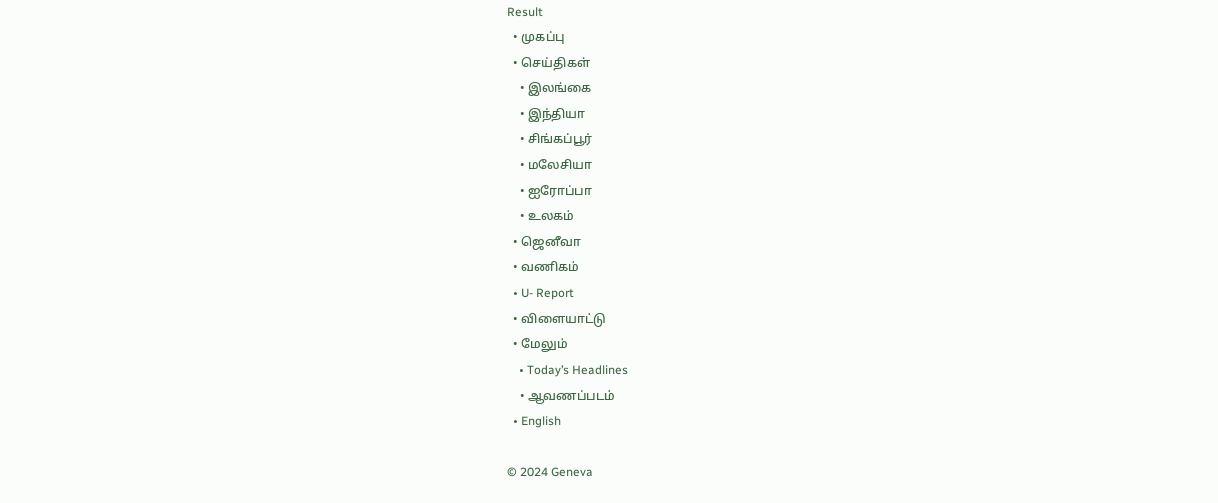Result
  • முகப்பு
  • செய்திகள்
    • இலங்கை
    • இந்தியா
    • சிங்கப்பூர்
    • மலேசியா
    • ஐரோப்பா
    • உலகம்
  • ஜெனீவா
  • வணிகம்
  • U- Report
  • விளையாட்டு
  • மேலும்
    • Today’s Headlines
    • ஆவணப்படம்
  • English

© 2024 Geneva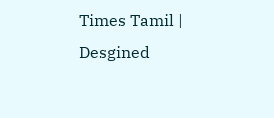Times Tamil | Desgined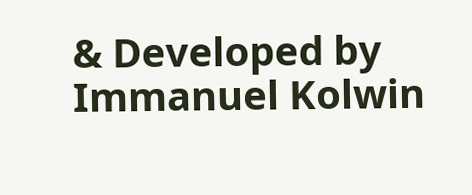& Developed by Immanuel Kolwin